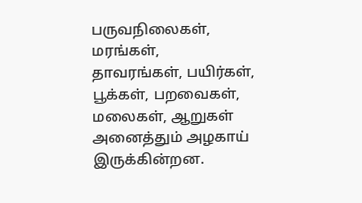பருவநிலைகள், மரங்கள்,
தாவரங்கள், பயிர்கள்,
பூக்கள், பறவைகள்,
மலைகள், ஆறுகள்
அனைத்தும் அழகாய் இருக்கின்றன.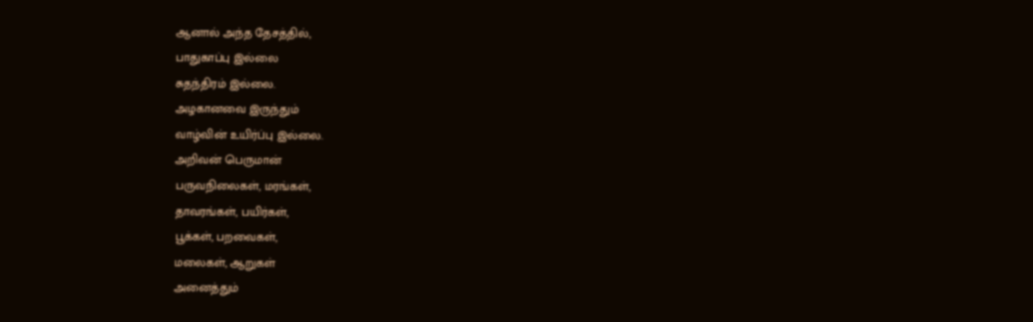ஆனால் அந்த தேசத்தில்,
பாதுகாப்பு இல்லை
சுதந்திரம் இல்லை.
அழகானவை இருந்தும்
வாழ்வின் உயிர்ப்பு இல்லை.
அறிவன் பெருமான்
பருவநிலைகள், மரங்கள்,
தாவரங்கள், பயிர்கள்,
பூக்கள், பறவைகள்,
மலைகள், ஆறுகள்
அனைத்தும்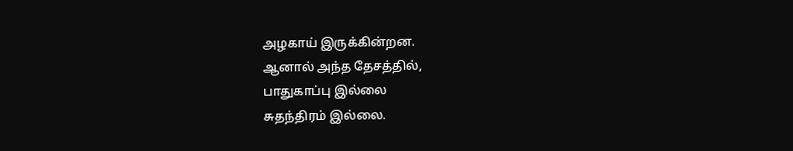அழகாய் இருக்கின்றன.
ஆனால் அந்த தேசத்தில்,
பாதுகாப்பு இல்லை
சுதந்திரம் இல்லை.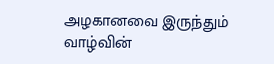அழகானவை இருந்தும்
வாழ்வின்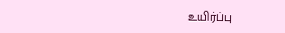உயிர்ப்பு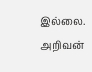இல்லை.
அறிவன்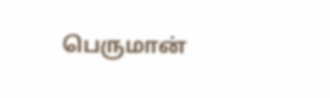பெருமான்